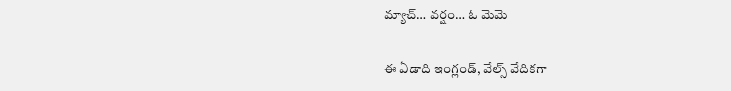మ్యాచ్… వర్షం… ఓ మెమె

ఈ ఏడాది ఇంగ్లండ్, వేల్స్ వేదికగా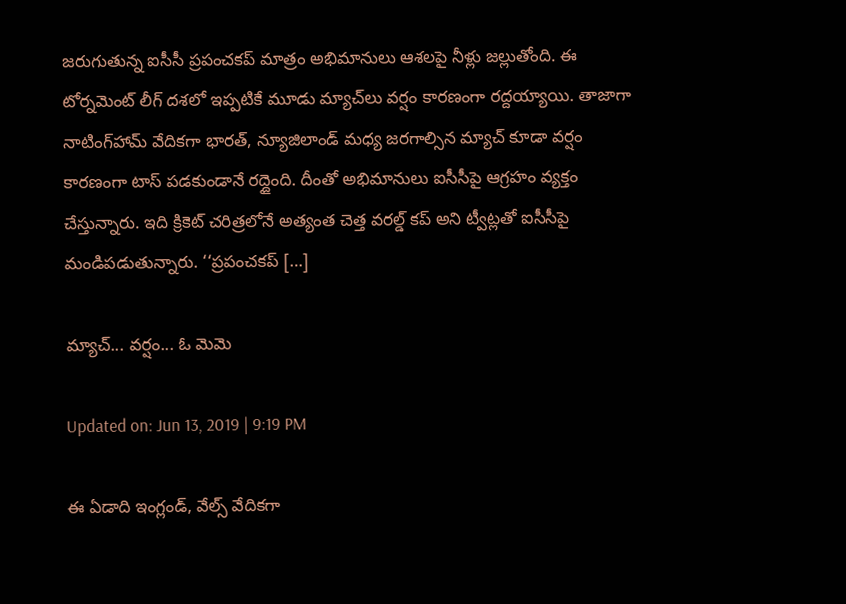జరుగుతున్న ఐసీసీ ప్రపంచకప్ మాత్రం అభిమానులు ఆశలపై నీళ్లు జల్లుతోంది. ఈ టోర్నమెంట్ లీగ్ దశలో ఇప్పటికే మూడు మ్యాచ్‌లు వర్షం కారణంగా రద్దయ్యాయి. తాజాగా నాటింగ్‌‌హామ్ వేదికగా భారత్, న్యూజిలాండ్ మధ్య జరగాల్సిన మ్యాచ్ కూడా వర్షం కారణంగా టాస్ పడకుండానే రద్దైంది. దీంతో అభిమానులు ఐసీసీపై ఆగ్రహం వ్యక్తం చేస్తున్నారు. ఇది క్రికెట్ చరిత్రలోనే అత్యంత చెత్త వరల్డ్ కప్ అని ట్వీట్లతో ఐసీసీపై మండిపడుతున్నారు. ‘‘ప్రపంచకప్ […]

మ్యాచ్... వర్షం... ఓ మెమె

Updated on: Jun 13, 2019 | 9:19 PM

ఈ ఏడాది ఇంగ్లండ్, వేల్స్ వేదికగా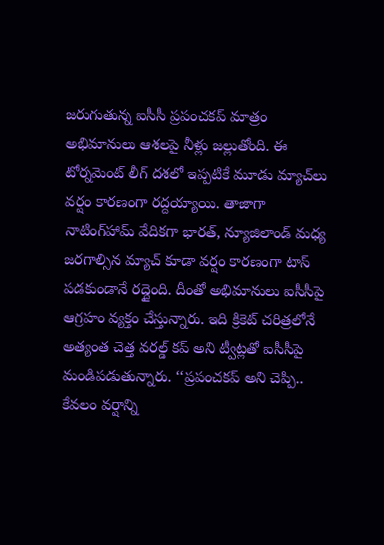జరుగుతున్న ఐసీసీ ప్రపంచకప్ మాత్రం అభిమానులు ఆశలపై నీళ్లు జల్లుతోంది. ఈ టోర్నమెంట్ లీగ్ దశలో ఇప్పటికే మూడు మ్యాచ్‌లు వర్షం కారణంగా రద్దయ్యాయి. తాజాగా నాటింగ్‌‌హామ్ వేదికగా భారత్, న్యూజిలాండ్ మధ్య జరగాల్సిన మ్యాచ్ కూడా వర్షం కారణంగా టాస్ పడకుండానే రద్దైంది. దీంతో అభిమానులు ఐసీసీపై ఆగ్రహం వ్యక్తం చేస్తున్నారు. ఇది క్రికెట్ చరిత్రలోనే అత్యంత చెత్త వరల్డ్ కప్ అని ట్వీట్లతో ఐసీసీపై మండిపడుతున్నారు. ‘‘ప్రపంచకప్ అని చెప్పి.. కేవలం వర్షాన్ని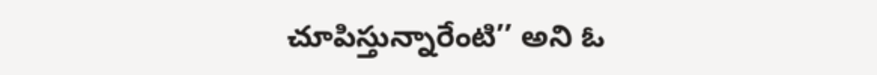చూపిస్తున్నారేంటి’’ అని ఓ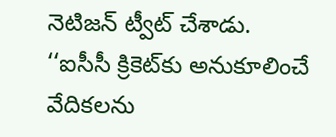నెటిజన్ ట్వీట్ చేశాడు. ‘‘ఐసీసీ క్రికెట్‌కు అనుకూలించే వేదికలను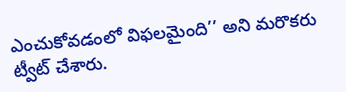ఎంచుకోవడంలో విఫలమైంది’’ అని మరొకరు ట్వీట్ చేశారు.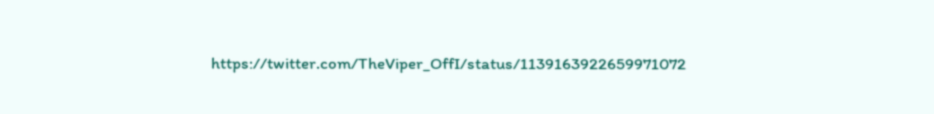https://twitter.com/TheViper_OffI/status/1139163922659971072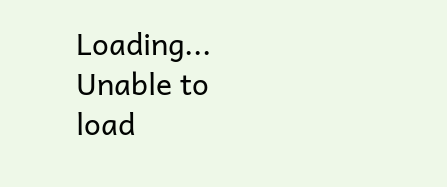Loading...
Unable to load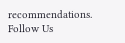recommendations.
Follow Us